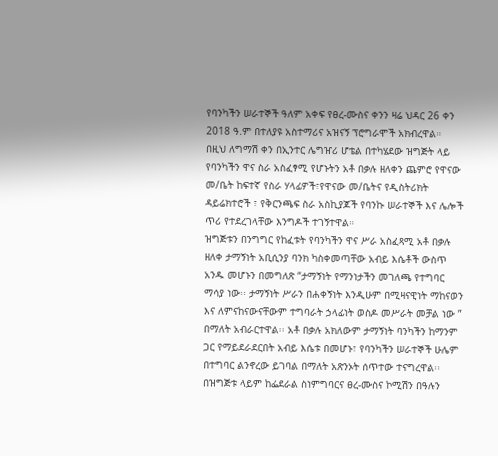የባንካችን ሠራተኞች ዓለም አቀፍ የፀረ-ሙስና ቀንን ዛሬ ህዳር 26 ቀን 2018 ዓ.ም በተለያዩ አስተማሪና አዝናኝ ፕሮግራሞች አክብረዋል።
በዚህ ለግማሽ ቀን በኢንተር ሌግዠሪ ሆቴል በተካሄደው ዝግጅት ላይ የባንካችን ዋና ስራ አስፈፃሚ የሆኑትን አቶ በቃሉ ዘለቀን ጨምሮ የዋናው መ/ቤት ከፍተኛ የስራ ሃላፊዎች፣የዋናው መ/ቤትና የዲስትሪክት ዳይሬክተሮች ፣ የቅርንጫፍ ስራ አስኪያጆች የባንኩ ሠራተኞች እና ሌሎች ጥሪ የተደረገላቸው እንግዶች ተገኝተዋል።
ዝግጅቱን በንግግር የከፈቱት የባንካችን ዋና ሥራ አስፈጻሚ አቶ በቃሉ ዘለቀ ታማኝነት አቢሲንያ ባንክ ካስቀመጣቸው አብይ እሴቶች ውስጥ አንዱ መሆኑን በመግለጽ “ታማኝነት የማንነታችን መገለጫ የተግባር ማሳያ ነው፡፡ ታማኝነት ሥራን በሐቀኝነት እንዲሁም በሚዛናዊነት ማከናወን እና ለምናከናውናቸውም ተግባራት ኃላፊነት ወስዶ መሥራት መቻል ነው ” በማለት አብራርተዋል፡፡ አቶ በቃሉ አክለውም ታማኝነት ባንካችን ከማንም ጋር የማይደራደርበት አብይ እሴቱ በመሆኑ፣ የባንካችን ሠራተኞች ሁሌም በተግባር ልንኖረው ይገባል በማለት አጽንኦት ሰጥተው ተናግረዋል፡፡
በዝግጅቱ ላይም ከፌደራል ስነምግባርና ፀረ-ሙስና ኮሚሽን በዓሉን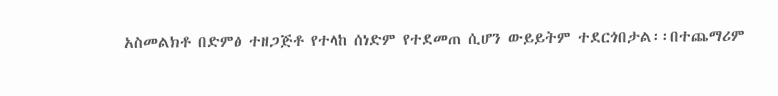አስመልክቶ በድምፅ ተዘጋጅቶ የተላከ ሰነድም የተደመጠ ሲሆን ውይይትም ተደርጎበታል፡፡በተጨማሪም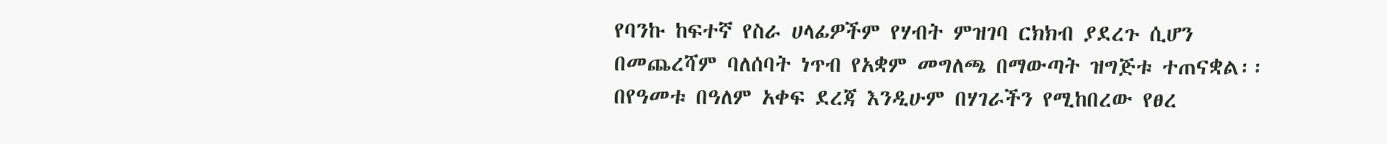የባንኩ ከፍተኛ የስራ ሀላፊዎችም የሃብት ምዝገባ ርክክብ ያደረጉ ሲሆን በመጨረሻም ባለሰባት ነጥብ የአቋም መግለጫ በማውጣት ዝግጅቱ ተጠናቋል፡፡
በየዓመቱ በዓለም አቀፍ ደረጃ እንዲሁም በሃገራችን የሚከበረው የፀረ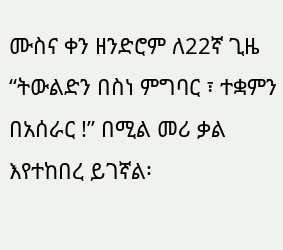ሙስና ቀን ዘንድሮም ለ22ኛ ጊዜ “ትውልድን በስነ ምግባር ፣ ተቋምን በአሰራር !” በሚል መሪ ቃል እየተከበረ ይገኛል፡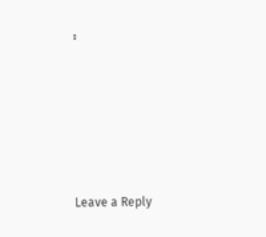፡










Leave a Reply